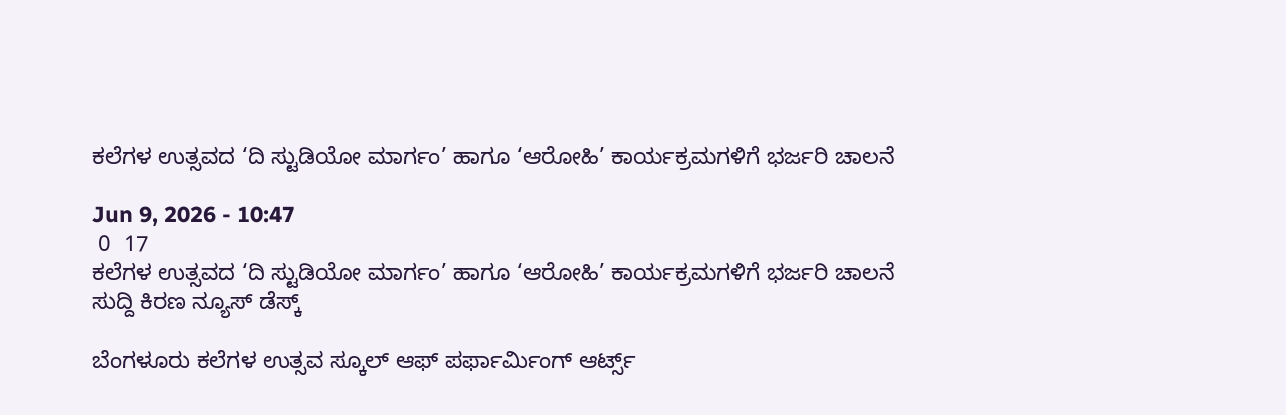ಕಲೆಗಳ ಉತ್ಸವದ ‘ದಿ ಸ್ಟುಡಿಯೋ ಮಾರ್ಗಂ’ ಹಾಗೂ ‘ಆರೋಹಿ’ ಕಾರ್ಯಕ್ರಮಗಳಿಗೆ ಭರ್ಜರಿ ಚಾಲನೆ

Jun 9, 2026 - 10:47
 0  17
ಕಲೆಗಳ ಉತ್ಸವದ ‘ದಿ ಸ್ಟುಡಿಯೋ ಮಾರ್ಗಂ’ ಹಾಗೂ ‘ಆರೋಹಿ’ ಕಾರ್ಯಕ್ರಮಗಳಿಗೆ ಭರ್ಜರಿ ಚಾಲನೆ
ಸುದ್ದಿ ಕಿರಣ ನ್ಯೂಸ್ ಡೆಸ್ಕ್

ಬೆಂಗಳೂರು ಕಲೆಗಳ ಉತ್ಸವ ಸ್ಕೂಲ್ ಆಫ್ ಪರ್ಫಾರ್ಮಿಂಗ್ ಆರ್ಟ್ಸ್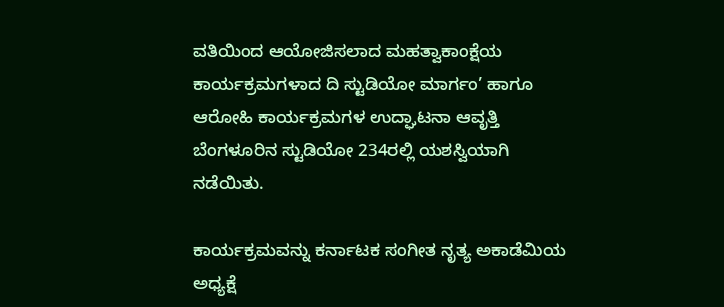ವತಿಯಿಂದ ಆಯೋಜಿಸಲಾದ ಮಹತ್ವಾಕಾಂಕ್ಷೆಯ ಕಾರ್ಯಕ್ರಮಗಳಾದ ದಿ ಸ್ಟುಡಿಯೋ ಮಾರ್ಗಂ’ ಹಾಗೂ ಆರೋಹಿ ಕಾರ್ಯಕ್ರಮಗಳ ಉದ್ಘಾಟನಾ ಆವೃತ್ತಿ ಬೆಂಗಳೂರಿನ ಸ್ಟುಡಿಯೋ 234ರಲ್ಲಿ ಯಶಸ್ವಿಯಾಗಿ ನಡೆಯಿತು.

ಕಾರ್ಯಕ್ರಮವನ್ನು ಕರ್ನಾಟಕ ಸಂಗೀತ ನೃತ್ಯ ಅಕಾಡೆಮಿಯ ಅಧ್ಯಕ್ಷೆ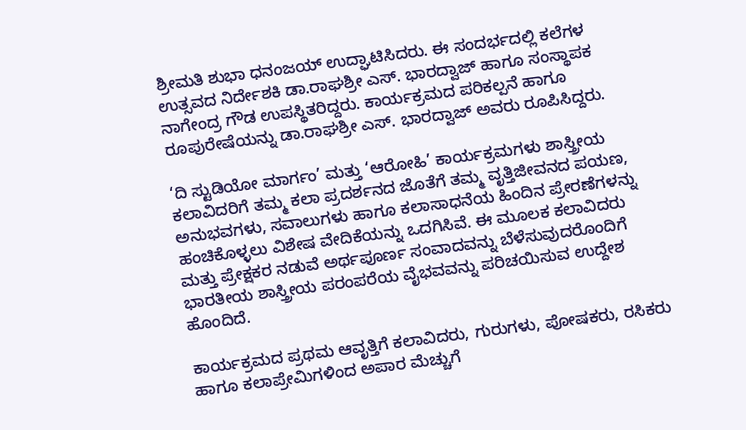ಶ್ರೀಮತಿ ಶುಭಾ ಧನಂಜಯ್ ಉದ್ಘಾಟಿಸಿದರು. ಈ ಸಂದರ್ಭದಲ್ಲಿ ಕಲೆಗಳ ಉತ್ಸವದ ನಿರ್ದೇಶಕಿ ಡಾ.ರಾಘಶ್ರೀ ಎಸ್. ಭಾರದ್ವಾಜ್ ಹಾಗೂ ಸಂಸ್ಥಾಪಕ ನಾಗೇಂದ್ರ ಗೌಡ ಉಪಸ್ಥಿತರಿದ್ದರು. ಕಾರ್ಯಕ್ರಮದ ಪರಿಕಲ್ಪನೆ ಹಾಗೂ ರೂಪುರೇಷೆಯನ್ನು ಡಾ.ರಾಘಶ್ರೀ ಎಸ್. ಭಾರದ್ವಾಜ್ ಅವರು ರೂಪಿಸಿದ್ದರು.

‘ದಿ ಸ್ಟುಡಿಯೋ ಮಾರ್ಗಂ’ ಮತ್ತು ‘ಆರೋಹಿ’ ಕಾರ್ಯಕ್ರಮಗಳು ಶಾಸ್ತ್ರೀಯ ಕಲಾವಿದರಿಗೆ ತಮ್ಮ ಕಲಾ ಪ್ರದರ್ಶನದ ಜೊತೆಗೆ ತಮ್ಮ ವೃತ್ತಿಜೀವನದ ಪಯಣ, ಅನುಭವಗಳು, ಸವಾಲುಗಳು ಹಾಗೂ ಕಲಾಸಾಧನೆಯ ಹಿಂದಿನ ಪ್ರೇರಣೆಗಳನ್ನು ಹಂಚಿಕೊಳ್ಳಲು ವಿಶೇಷ ವೇದಿಕೆಯನ್ನು ಒದಗಿಸಿವೆ. ಈ ಮೂಲಕ ಕಲಾವಿದರು ಮತ್ತು ಪ್ರೇಕ್ಷಕರ ನಡುವೆ ಅರ್ಥಪೂರ್ಣ ಸಂವಾದವನ್ನು ಬೆಳೆಸುವುದರೊಂದಿಗೆ ಭಾರತೀಯ ಶಾಸ್ತ್ರೀಯ ಪರಂಪರೆಯ ವೈಭವವನ್ನು ಪರಿಚಯಿಸುವ ಉದ್ದೇಶ ಹೊಂದಿದೆ.

ಕಾರ್ಯಕ್ರಮದ ಪ್ರಥಮ ಆವೃತ್ತಿಗೆ ಕಲಾವಿದರು, ಗುರುಗಳು, ಪೋಷಕರು, ರಸಿಕರು ಹಾಗೂ ಕಲಾಪ್ರೇಮಿಗಳಿಂದ ಅಪಾರ ಮೆಚ್ಚುಗೆ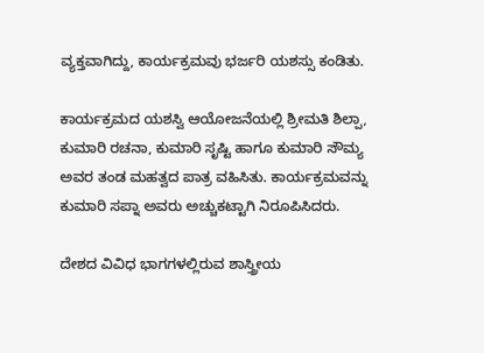ವ್ಯಕ್ತವಾಗಿದ್ದು, ಕಾರ್ಯಕ್ರಮವು ಭರ್ಜರಿ ಯಶಸ್ಸು ಕಂಡಿತು.

ಕಾರ್ಯಕ್ರಮದ ಯಶಸ್ವಿ ಆಯೋಜನೆಯಲ್ಲಿ ಶ್ರೀಮತಿ ಶಿಲ್ಪಾ, ಕುಮಾರಿ ರಚನಾ, ಕುಮಾರಿ ಸೃಷ್ಟಿ ಹಾಗೂ ಕುಮಾರಿ ಸೌಮ್ಯ ಅವರ ತಂಡ ಮಹತ್ವದ ಪಾತ್ರ ವಹಿಸಿತು. ಕಾರ್ಯಕ್ರಮವನ್ನು ಕುಮಾರಿ ಸಪ್ನಾ ಅವರು ಅಚ್ಚುಕಟ್ಟಾಗಿ ನಿರೂಪಿಸಿದರು.

ದೇಶದ ವಿವಿಧ ಭಾಗಗಳಲ್ಲಿರುವ ಶಾಸ್ತ್ರೀಯ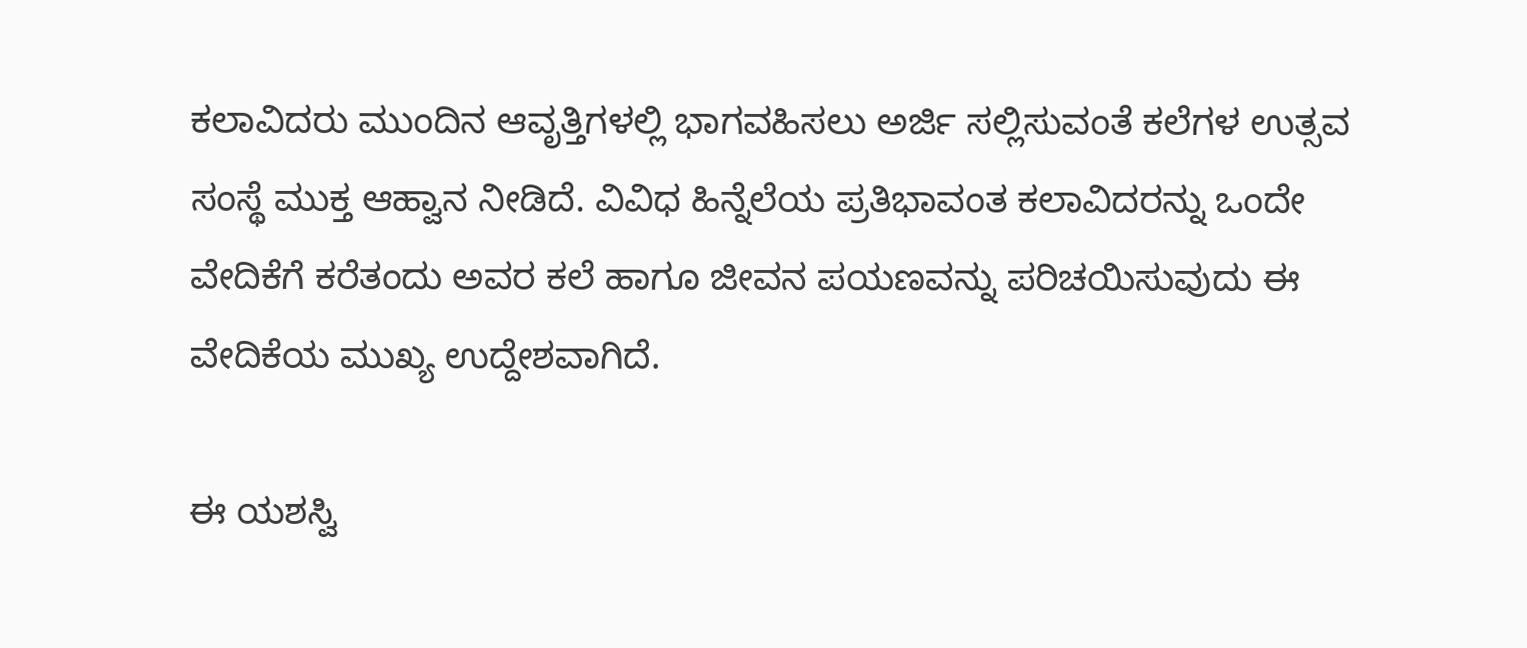ಕಲಾವಿದರು ಮುಂದಿನ ಆವೃತ್ತಿಗಳಲ್ಲಿ ಭಾಗವಹಿಸಲು ಅರ್ಜಿ ಸಲ್ಲಿಸುವಂತೆ ಕಲೆಗಳ ಉತ್ಸವ ಸಂಸ್ಥೆ ಮುಕ್ತ ಆಹ್ವಾನ ನೀಡಿದೆ. ವಿವಿಧ ಹಿನ್ನೆಲೆಯ ಪ್ರತಿಭಾವಂತ ಕಲಾವಿದರನ್ನು ಒಂದೇ ವೇದಿಕೆಗೆ ಕರೆತಂದು ಅವರ ಕಲೆ ಹಾಗೂ ಜೀವನ ಪಯಣವನ್ನು ಪರಿಚಯಿಸುವುದು ಈ ವೇದಿಕೆಯ ಮುಖ್ಯ ಉದ್ದೇಶವಾಗಿದೆ.

ಈ ಯಶಸ್ವಿ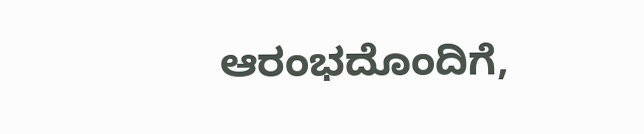ಆರಂಭದೊಂದಿಗೆ,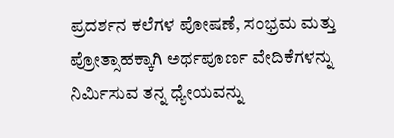ಪ್ರದರ್ಶನ ಕಲೆಗಳ ಪೋಷಣೆ, ಸಂಭ್ರಮ ಮತ್ತು ಪ್ರೋತ್ಸಾಹಕ್ಕಾಗಿ ಅರ್ಥಪೂರ್ಣ ವೇದಿಕೆಗಳನ್ನು ನಿರ್ಮಿಸುವ ತನ್ನ ಧ್ಯೇಯವನ್ನು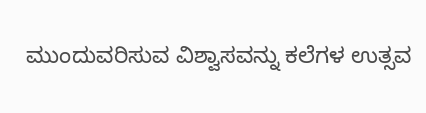ಮುಂದುವರಿಸುವ ವಿಶ್ವಾಸವನ್ನು ಕಲೆಗಳ ಉತ್ಸವ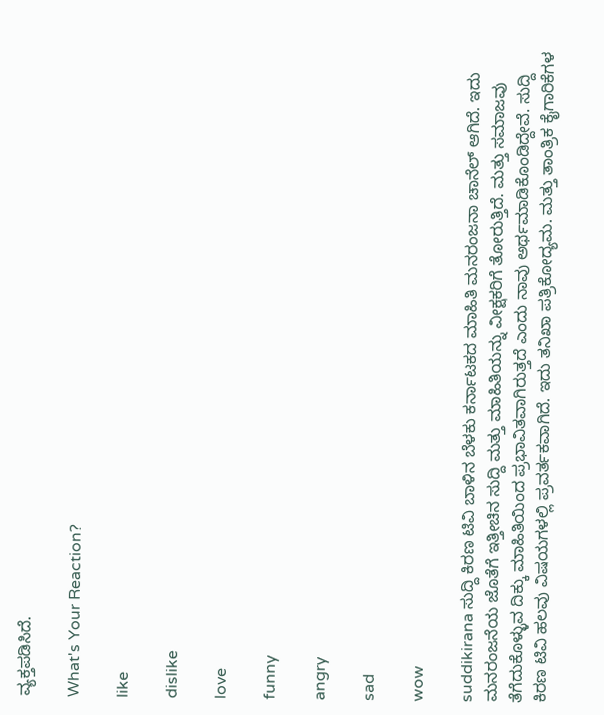ವ್ಯಕ್ತಪಡಿಸಿದೆ.

What's Your Reaction?

like

dislike

love

funny

angry

sad

wow

suddikirana ಸುದ್ದಿ ಕಿರಣ ಟಿವಿ ಬಾಳಿನ ಬೆಳಕು ಕರ್ನಾಟಕದ ಮಾಹಿತಿ ಮನರಂಜನಾ ಚಾನೆಲ್ ಆಗಿದೆ. ಇದು ಮನರಂಜನೆಯ ಜೊತೆಗೆ ಇತ್ತೀಚಿನ ಸುದ್ದಿ ಮತ್ತು ಮಾಹಿತಿಯನ್ನು ವೀಕ್ಷಕರಿಗೆ ತೋರುತ್ತಿದೆ. ಮತ್ತು ಸಮಾಜವು ತೆಗೆದುಕೊಳ್ಳುವ ದಿಕ್ಕು ಮಾಹಿತಿಯಿಂದ ಪ್ರಭಾವಿತವಾಗಿರುತ್ತದೆ ಎಂದು ನಾವು ಅರ್ಥಮಾಡಿಕೊಂಡಿದ್ದೇವೆ. ಸುದ್ದಿ ಕಿರಣ ಟಿವಿ ಹಲವು ವಿಷಯಗಳಲ್ಲಿ ಪ್ರವರ್ತಕವಾಗಿದೆ. ಇದು ತನಿಖಾ ಪತ್ರಿಕೋದ್ಯಮ. ಮತ್ತು ತಾಂತ್ರಿಕ ಕೈಗಾರಿಕೆಗಳ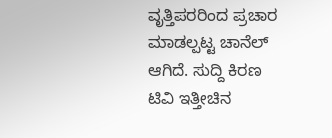ವೃತ್ತಿಪರರಿಂದ ಪ್ರಚಾರ ಮಾಡಲ್ಪಟ್ಟ ಚಾನೆಲ್ ಆಗಿದೆ. ಸುದ್ದಿ ಕಿರಣ ಟಿವಿ ಇತ್ತೀಚಿನ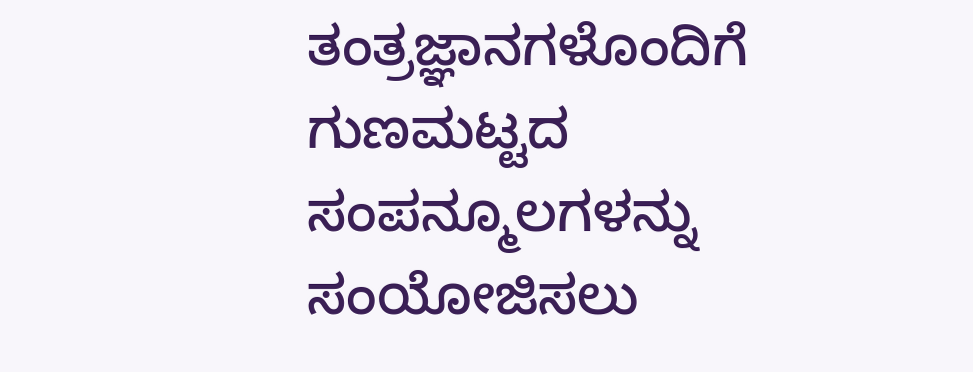ತಂತ್ರಜ್ಞಾನಗಳೊಂದಿಗೆ ಗುಣಮಟ್ಟದ ಸಂಪನ್ಮೂಲಗಳನ್ನು ಸಂಯೋಜಿಸಲು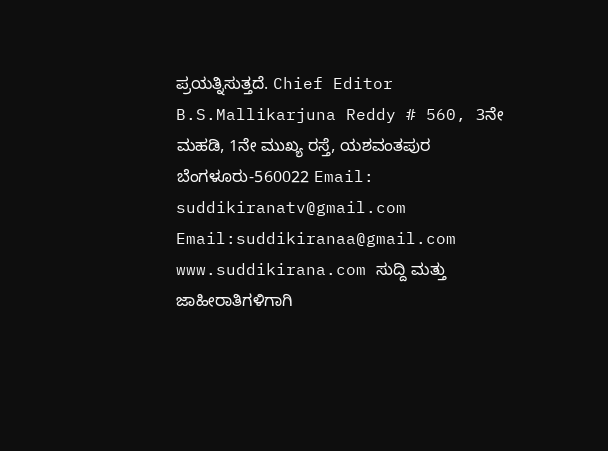ಪ್ರಯತ್ನಿಸುತ್ತದೆ. Chief Editor B.S.Mallikarjuna Reddy # 560, 3ನೇ ಮಹಡಿ, 1ನೇ ಮುಖ್ಯ ರಸ್ತೆ, ಯಶವಂತಪುರ ಬೆಂಗಳೂರು-560022 Email: suddikiranatv@gmail.com Email:suddikiranaa@gmail.com www.suddikirana.com ಸುದ್ದಿ ಮತ್ತು ಜಾಹೀರಾತಿಗಳಿಗಾಗಿ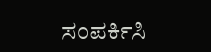ಸಂಪರ್ಕಿಸಿ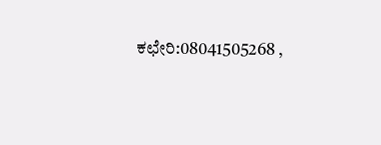ಕಛೇರಿ:08041505268 ,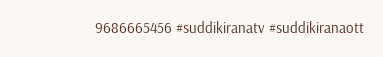9686665456 #suddikiranatv #suddikiranaott